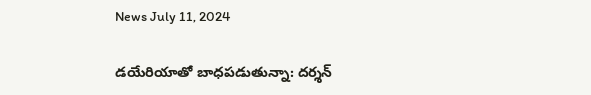News July 11, 2024

డయేరియాతో బాధపడుతున్నా: దర్శన్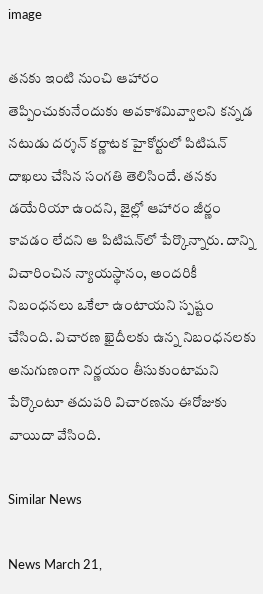image

తనకు ఇంటి నుంచి ఆహారం తెప్పించుకునేందుకు అవకాశమివ్వాలని కన్నడ నటుడు దర్శన్ కర్ణాటక హైకోర్టులో పిటిషన్ దాఖలు చేసిన సంగతి తెలిసిందే. తనకు డయేరియా ఉందని, జైల్లో ఆహారం జీర్ణం కావడం లేదని ఆ పిటిషన్‌లో పేర్కొన్నారు. దాన్ని విచారించిన న్యాయస్థానం, అందరికీ నిబంధనలు ఒకేలా ఉంటాయని స్పష్టం చేసింది. విచారణ ఖైదీలకు ఉన్న నిబంధనలకు అనుగుణంగా నిర్ణయం తీసుకుంటామని పేర్కొంటూ తదుపరి విచారణను ఈరోజుకు వాయిదా వేసింది.

Similar News

News March 21,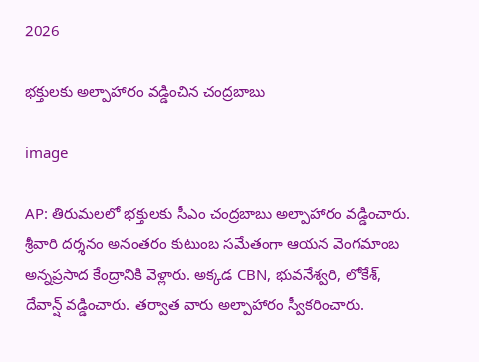2026

భక్తులకు అల్పాహారం వడ్డించిన చంద్రబాబు

image

AP: తిరుమలలో భక్తులకు సీఎం చంద్రబాబు అల్పాహారం వడ్డించారు. శ్రీవారి దర్శనం అనంతరం కుటుంబ సమేతంగా ఆయన వెంగమాంబ అన్నప్రసాద కేంద్రానికి వెళ్లారు. అక్కడ CBN, భువనేశ్వరి, లోకేశ్, దేవాన్ష్ వడ్డించారు. తర్వాత వారు అల్పాహారం స్వీకరించారు.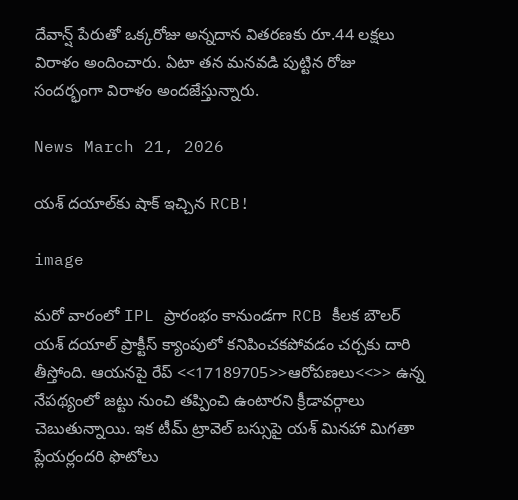దేవాన్ష్ పేరుతో ఒక్కరోజు అన్నదాన వితరణకు రూ.44 లక్షలు విరాళం అందించారు. ఏటా తన మనవడి పుట్టిన రోజు సందర్భంగా విరాళం అందజేస్తున్నారు.

News March 21, 2026

యశ్ దయాల్‌కు షాక్ ఇచ్చిన RCB!

image

మరో వారంలో IPL ప్రారంభం కానుండగా RCB కీలక బౌలర్ యశ్ దయాల్ ప్రాక్టీస్ క్యాంపులో కనిపించకపోవడం చర్చకు దారి తీస్తోంది. ఆయనపై రేప్ <<17189705>>ఆరోపణలు<<>> ఉన్న నేపథ్యంలో జట్టు నుంచి తప్పించి ఉంటారని క్రీడావర్గాలు చెబుతున్నాయి. ఇక టీమ్ ట్రావెల్ బస్సుపై యశ్ మినహా మిగతా ప్లేయర్లందరి ఫొటోలు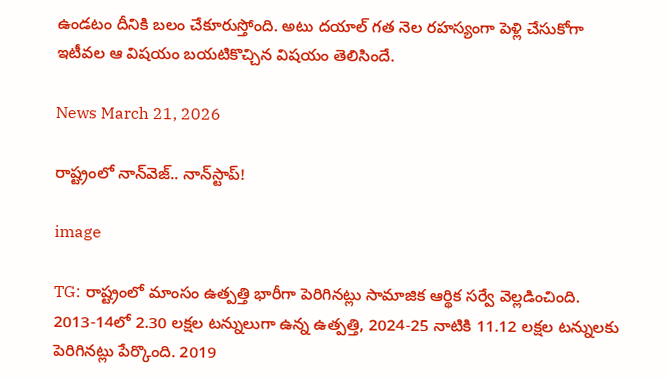ఉండటం దీనికి బలం చేకూరుస్తోంది. అటు దయాల్ గత నెల రహస్యంగా పెళ్లి చేసుకోగా ఇటీవల ఆ విషయం బయటికొచ్చిన విషయం తెలిసిందే.

News March 21, 2026

రాష్ట్రంలో నాన్‌వెజ్.. నాన్‌స్టాప్!

image

TG: రాష్ట్రంలో మాంసం ఉత్పత్తి భారీగా పెరిగినట్లు సామాజిక ఆర్థిక సర్వే వెల్లడించింది. 2013-14లో 2.30 లక్షల టన్నులుగా ఉన్న ఉత్పత్తి, 2024-25 నాటికి 11.12 లక్షల టన్నులకు పెరిగినట్లు పేర్కొంది. 2019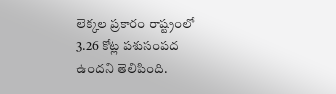లెక్కల ప్రకారం రాష్ట్రంలో 3.26 కోట్ల పశుసంపద ఉందని తెలిపింది.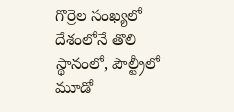గొర్రెల సంఖ్యలో దేశంలోనే తొలి స్థానంలో, పౌల్ట్రీలో మూడో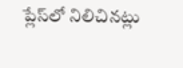ప్లేస్‌లో నిలిచినట్లు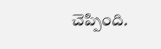చెప్పింది.